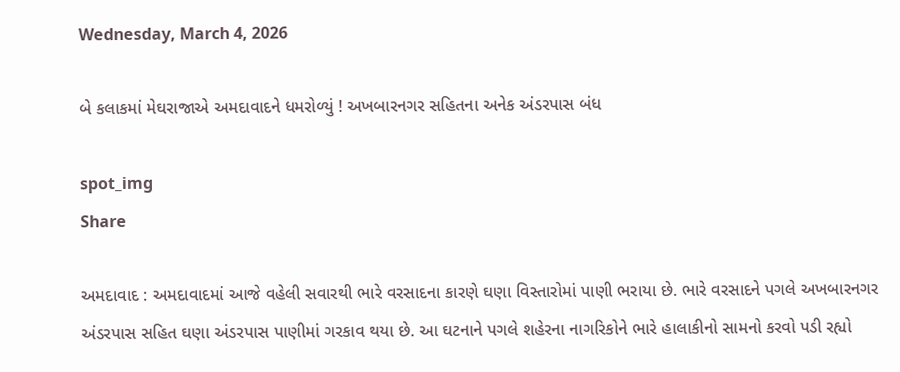Wednesday, March 4, 2026

બે કલાકમાં મેઘરાજાએ અમદાવાદને ધમરોળ્યું ! અખબારનગર સહિતના અનેક અંડરપાસ બંધ

spot_img
Share

અમદાવાદ : અમદાવાદમાં આજે વહેલી સવારથી ભારે વરસાદના કારણે ઘણા વિસ્તારોમાં પાણી ભરાયા છે. ભારે વરસાદને પગલે અખબારનગર અંડરપાસ સહિત ઘણા અંડરપાસ પાણીમાં ગરકાવ થયા છે. આ ઘટનાને પગલે શહેરના નાગરિકોને ભારે હાલાકીનો સામનો કરવો પડી રહ્યો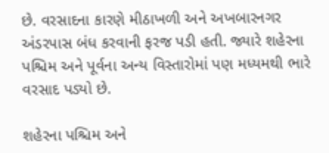છે. વરસાદના કારણે મીઠાખળી અને અખબારનગર અંડરપાસ બંધ કરવાની ફરજ પડી હતી. જ્યારે શહેરના પશ્ચિમ અને પૂર્વના અન્ય વિસ્તારોમાં પણ મધ્યમથી ભારે વરસાદ પડ્યો છે.

શહેરના પશ્ચિમ અને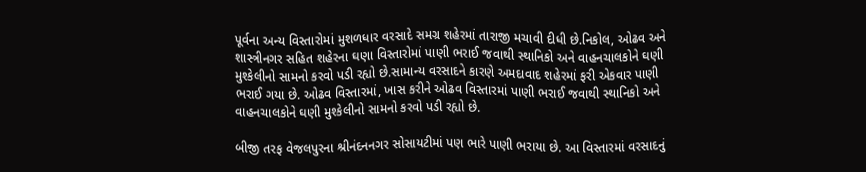પૂર્વના અન્ય વિસ્તારોમાં મુશળધાર વરસાદે સમગ્ર શહેરમાં તારાજી મચાવી દીધી છે.નિકોલ, ઓઢવ અને શાસ્ત્રીનગર સહિત શહેરના ઘણા વિસ્તારોમાં પાણી ભરાઈ જવાથી સ્થાનિકો અને વાહનચાલકોને ઘણી મુશ્કેલીનો સામનો કરવો પડી રહ્યો છે.સામાન્ય વરસાદને કારણે અમદાવાદ શહેરમાં ફરી એકવાર પાણી ભરાઈ ગયા છે. ઓઢવ વિસ્તારમાં, ખાસ કરીને ઓઢવ વિસ્તારમાં પાણી ભરાઈ જવાથી સ્થાનિકો અને વાહનચાલકોને ઘણી મુશ્કેલીનો સામનો કરવો પડી રહ્યો છે.

બીજી તરફ વેજલપુરના શ્રીનંદનનગર સોસાયટીમાં પણ ભારે પાણી ભરાયા છે. આ વિસ્તારમાં વરસાદનું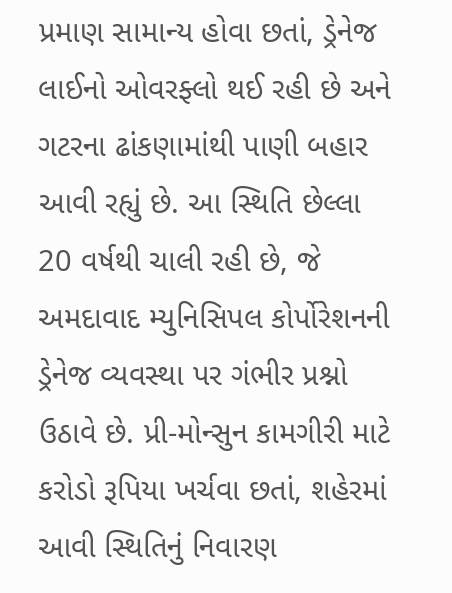પ્રમાણ સામાન્ય હોવા છતાં, ડ્રેનેજ લાઈનો ઓવરફ્લો થઈ રહી છે અને ગટરના ઢાંકણામાંથી પાણી બહાર આવી રહ્યું છે. આ સ્થિતિ છેલ્લા 20 વર્ષથી ચાલી રહી છે, જે અમદાવાદ મ્યુનિસિપલ કોર્પોરેશનની ડ્રેનેજ વ્યવસ્થા પર ગંભીર પ્રશ્નો ઉઠાવે છે. પ્રી-મોન્સુન કામગીરી માટે કરોડો રૂપિયા ખર્ચવા છતાં, શહેરમાં આવી સ્થિતિનું નિવારણ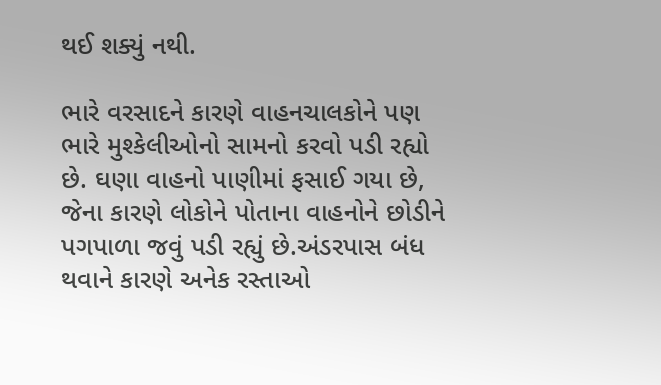થઈ શક્યું નથી.

ભારે વરસાદને કારણે વાહનચાલકોને પણ ભારે મુશ્કેલીઓનો સામનો કરવો પડી રહ્યો છે. ઘણા વાહનો પાણીમાં ફસાઈ ગયા છે, જેના કારણે લોકોને પોતાના વાહનોને છોડીને પગપાળા જવું પડી રહ્યું છે.અંડરપાસ બંધ થવાને કારણે અનેક રસ્તાઓ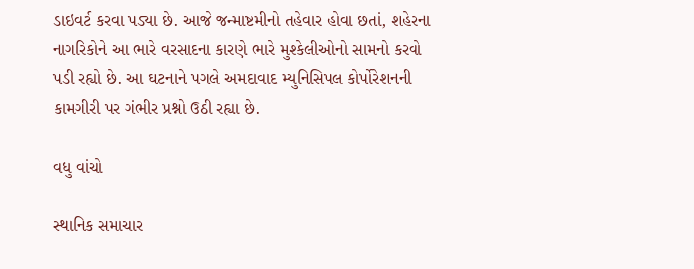ડાઇવર્ટ કરવા પડ્યા છે. આજે જન્માષ્ટમીનો તહેવાર હોવા છતાં, શહેરના નાગરિકોને આ ભારે વરસાદના કારણે ભારે મુશ્કેલીઓનો સામનો કરવો પડી રહ્યો છે. આ ઘટનાને પગલે અમદાવાદ મ્યુનિસિપલ કોર્પોરેશનની કામગીરી પર ગંભીર પ્રશ્નો ઉઠી રહ્યા છે.

વધુ વાંચો

સ્થાનિક સમાચાર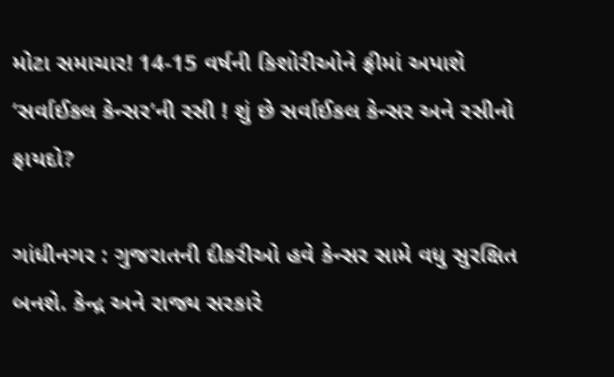મોટા સમાચાર! 14-15 વર્ષની કિશોરીઓને ફ્રીમાં અપાશે ‘સર્વાઈકલ કેન્સર’ની રસી ! શું છે સર્વાઈકલ કેન્સર અને રસીનો ફાયદો?

ગાંધીનગર : ગુજરાતની દીકરીઓ હવે કેન્સર સામે વધુ સુરક્ષિત બનશે. કેન્દ્ર અને રાજ્ય સરકારે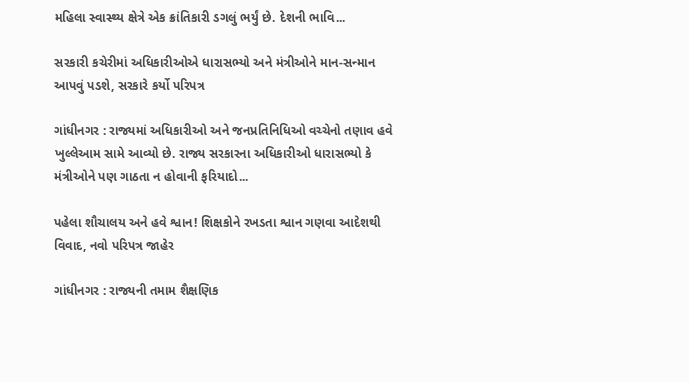મહિલા સ્વાસ્થ્ય ક્ષેત્રે એક ક્રાંતિકારી ડગલું ભર્યું છે. દેશની ભાવિ...

સરકારી કચેરીમાં અધિકારીઓએ ધારાસભ્યો અને મંત્રીઓને માન-સન્માન આપવું પડશે, સરકારે કર્યો પરિપત્ર

ગાંધીનગર : રાજ્યમાં અધિકારીઓ અને જનપ્રતિનિધિઓ વચ્ચેનો તણાવ હવે ખુલ્લેઆમ સામે આવ્યો છે. રાજ્ય સરકારના અધિકારીઓ ધારાસભ્યો કે મંત્રીઓને પણ ગાઠતા ન હોવાની ફરિયાદો...

પહેલા શૌચાલય અને હવે શ્વાન! શિક્ષકોને રખડતા શ્વાન ગણવા આદેશથી વિવાદ, નવો પરિપત્ર જાહેર

ગાંધીનગર : રાજ્યની તમામ શૈક્ષણિક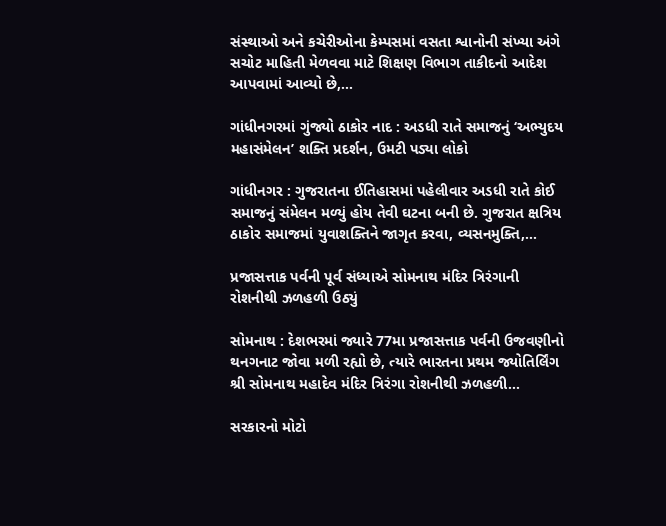સંસ્થાઓ અને કચેરીઓના કેમ્પસમાં વસતા શ્વાનોની સંખ્યા અંગે સચોટ માહિતી મેળવવા માટે શિક્ષણ વિભાગ તાકીદનો આદેશ આપવામાં આવ્યો છે,...

ગાંધીનગરમાં ગુંજ્યો ઠાકોર નાદ : અડધી રાતે સમાજનું ‘અભ્યુદય મહાસંમેલન’ શક્તિ પ્રદર્શન, ઉમટી પડ્યા લોકો

ગાંધીનગર : ગુજરાતના ઈતિહાસમાં પહેલીવાર અડધી રાતે કોઈ સમાજનું સંમેલન મળ્યું હોય તેવી ઘટના બની છે. ગુજરાત ક્ષત્રિય ઠાકોર સમાજમાં યુવાશક્તિને જાગૃત કરવા, વ્યસનમુક્તિ,...

પ્રજાસત્તાક પર્વની પૂર્વ સંધ્યાએ સોમનાથ મંદિર ત્રિરંગાની રોશનીથી ઝળહળી ઉઠ્યું

સોમનાથ : દેશભરમાં જ્યારે 77મા પ્રજાસત્તાક પર્વની ઉજવણીનો થનગનાટ જોવા મળી રહ્યો છે, ત્યારે ભારતના પ્રથમ જ્યોતિર્લિંગ શ્રી સોમનાથ મહાદેવ મંદિર ત્રિરંગા રોશનીથી ઝળહળી...

સરકારનો મોટો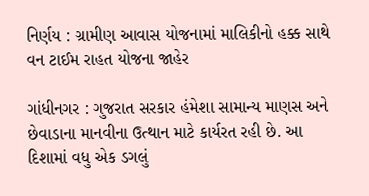નિર્ણય : ગ્રામીણ આવાસ યોજનામાં માલિકીનો હક્ક સાથે વન ટાઈમ રાહત યોજના જાહેર

ગાંધીનગર : ગુજરાત સરકાર હંમેશા સામાન્ય માણસ અને છેવાડાના માનવીના ઉત્થાન માટે કાર્યરત રહી છે. આ દિશામાં વધુ એક ડગલું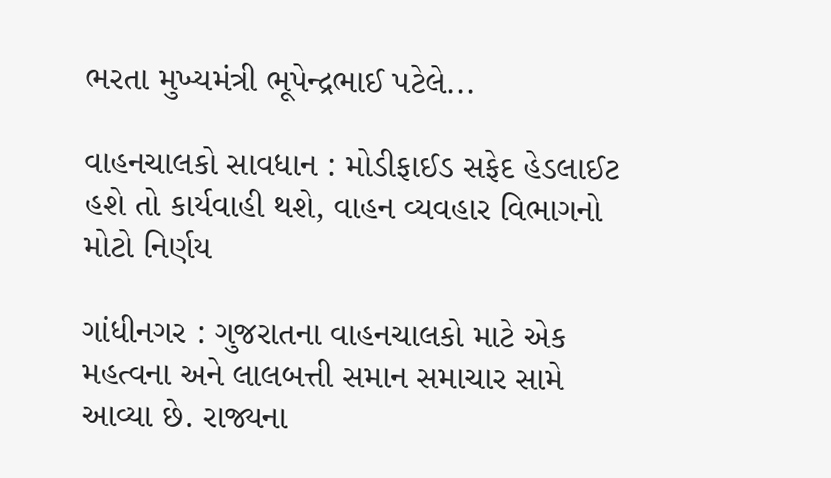ભરતા મુખ્યમંત્રી ભૂપેન્દ્રભાઈ પટેલે...

વાહનચાલકો સાવધાન : મોડીફાઈડ સફેદ હેડલાઈટ હશે તો કાર્યવાહી થશે, વાહન વ્યવહાર વિભાગનો મોટો નિર્ણય

ગાંધીનગર : ગુજરાતના વાહનચાલકો માટે એક મહત્વના અને લાલબત્તી સમાન સમાચાર સામે આવ્યા છે. રાજ્યના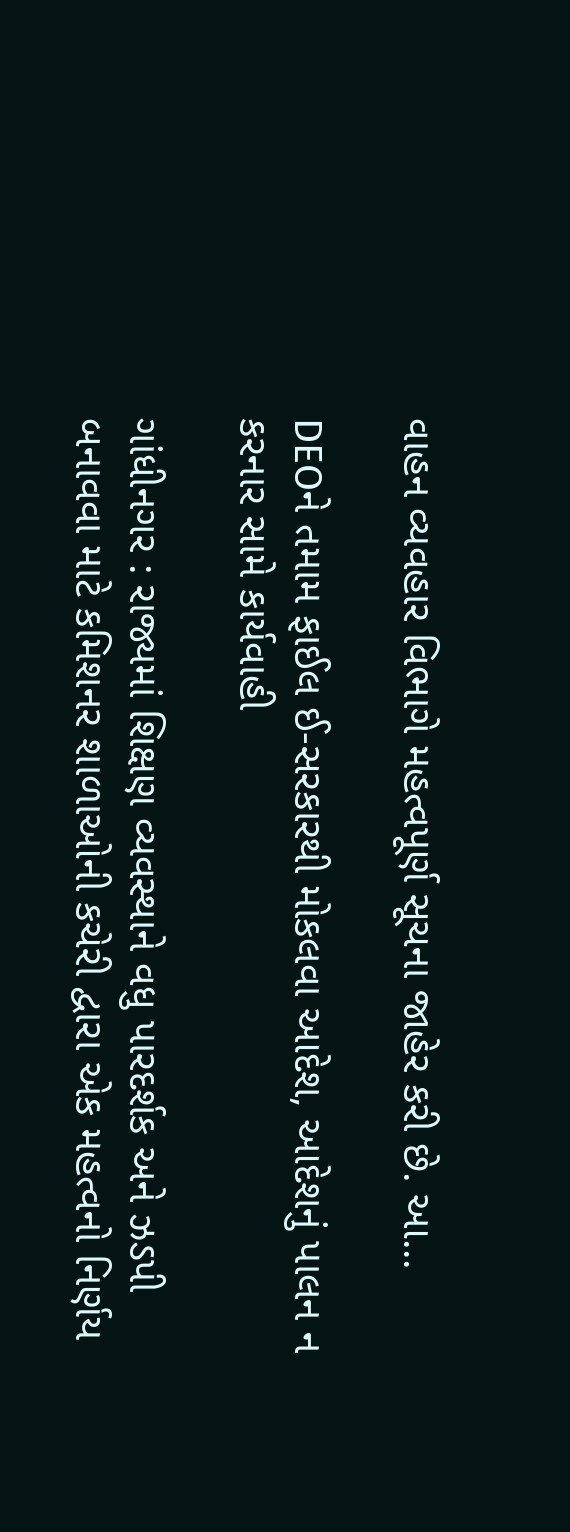વાહન વ્યવહાર વિભાગે મહત્વપૂર્ણ સૂચના જાહેર કરી છે. આ...

DEOને તમામ ફાઈલ ઈ-સરકારથી મોકલવા આદેશ, આદેશનું પાલન ન કરનાર સામે કાર્યવાહી

ગાંધીનગર : રાજ્યમાં શિક્ષણ વ્યવસ્થાને વધુ પારદર્શક અને ઝડપી બનાવવા માટે કમિશનર શાળાઓની કચેરી દ્વારા એક મહત્વનો નિર્ણય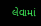લેવામાં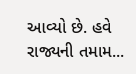આવ્યો છે. હવે રાજ્યની તમામ...